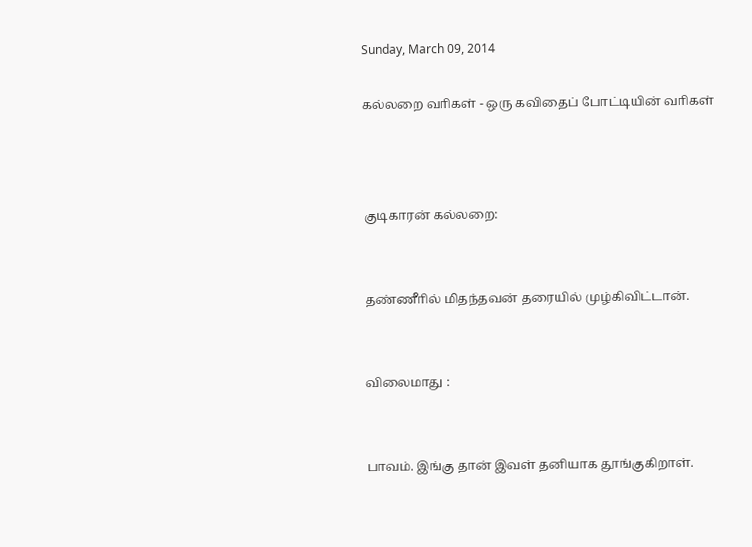Sunday, March 09, 2014

கல்லறை வாிகள் - ஒரு கவிதைப் போட்டியின் வாிகள்



குடிகாரன் கல்லறை:


தண்ணீாில் மிதந்தவன் தரையில் முழ்கிவிட்டான்.


விலைமாது :


பாவம். இங்கு தான் இவள் தனியாக தூங்குகிறாள்.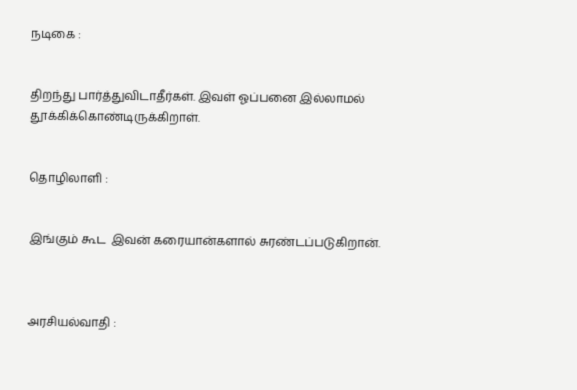நடிகை :


திறந்து பார்த்துவிடாதீர்கள். இவள் ஓப்பனை இல்லாமல் தூக்கிக்கொண்டிருக்கிறாள்.


தொழிலாளி :


இங்கும் கூட  இவன் கரையான்களால் சுரண்டப்படுகிறான்.



அரசியல்வாதி :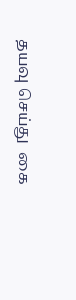தயவு செய்து  கை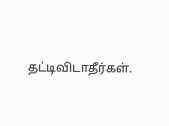தட்டிவிடாதீர்கள்.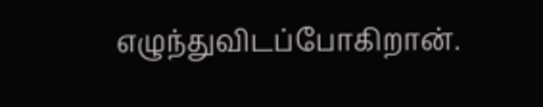எழுந்துவிடப்போகிறான்.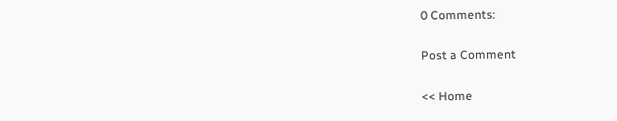0 Comments:

Post a Comment

<< Home